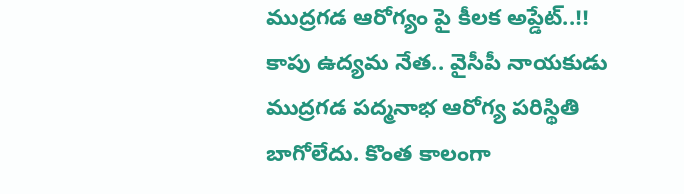ముద్రగడ ఆరోగ్యం పై కీలక అప్డేట్..!!
కాపు ఉద్యమ నేత.. వైసీపీ నాయకుడు ముద్రగడ పద్మనాభ ఆరోగ్య పరిస్థితి బాగోలేదు. కొంత కాలంగా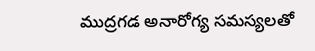ముద్రగడ అనారోగ్య సమస్యలతో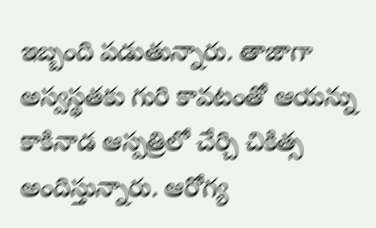ఇబ్బంది పడుతున్నారు. తాజాగా అస్వస్థతకు గురి కావటంతో ఆయన్ను కాకినాడ ఆస్పత్రిలో చేర్చి చికిత్స అందిస్తున్నారు. ఆరోగ్య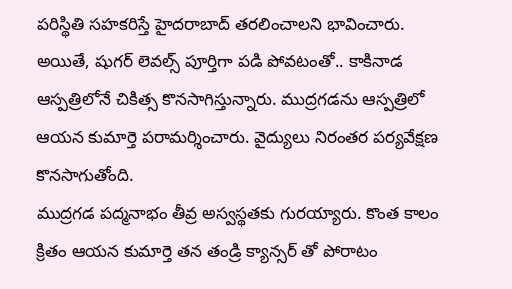పరిస్థితి సహకరిస్తే హైదరాబాద్ తరలించాలని భావించారు. అయితే, షుగర్ లెవల్స్ పూర్తిగా పడి పోవటంతో.. కాకినాడ ఆస్పత్రిలోనే చికిత్స కొనసాగిస్తున్నారు. ముద్రగడను ఆస్పత్రిలో ఆయన కుమార్తె పరామర్శించారు. వైద్యులు నిరంతర పర్యవేక్షణ కొనసాగుతోంది.
ముద్రగడ పద్మనాభం తీవ్ర అస్వస్థతకు గురయ్యారు. కొంత కాలం క్రితం ఆయన కుమార్తె తన తండ్రి క్యాన్సర్ తో పోరాటం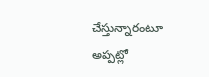చేస్తున్నారంటూ అప్పట్లో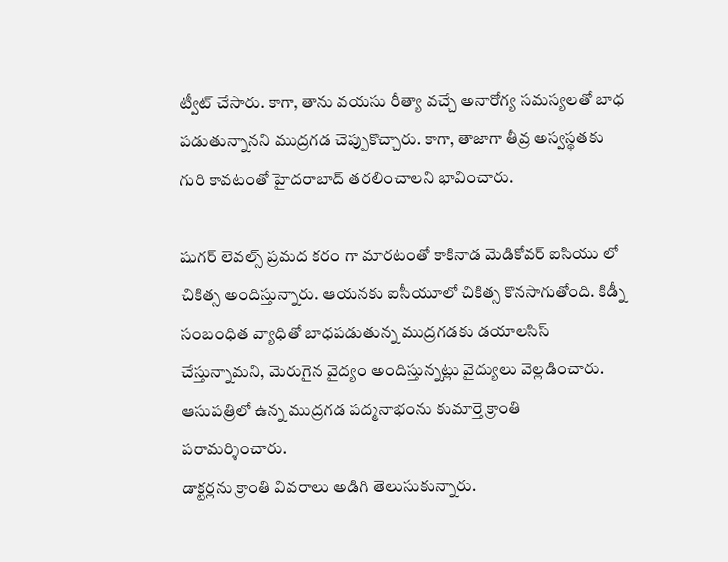ట్వీట్ చేసారు. కాగా, తాను వయసు రీత్యా వచ్చే అనారోగ్య సమస్యలతో బాధ పడుతున్నానని ముద్రగడ చెప్పుకొచ్చారు. కాగా, తాజాగా తీవ్ర అస్వస్థతకు గురి కావటంతో హైదరాబాద్ తరలించాలని భావించారు.

షుగర్ లెవల్స్ ప్రమద కరం గా మారటంతో కాకినాడ మెడికోవర్ ఐసియు లో చికిత్స అందిస్తున్నారు. ఆయనకు ఐసీయూలో చికిత్స కొనసాగుతోంది. కిడ్నీ సంబంధిత వ్యాధితో బాధపడుతున్న ముద్రగడకు డయాలసిస్ చేస్తున్నామని, మెరుగైన వైద్యం అందిస్తున్నట్లు వైద్యులు వెల్లడించారు. ఆసుపత్రిలో ఉన్న ముద్రగడ పద్మనాభంను కుమార్తె క్రాంతి పరామర్శించారు.
డాక్టర్లను క్రాంతి వివరాలు అడిగి తెలుసుకున్నారు.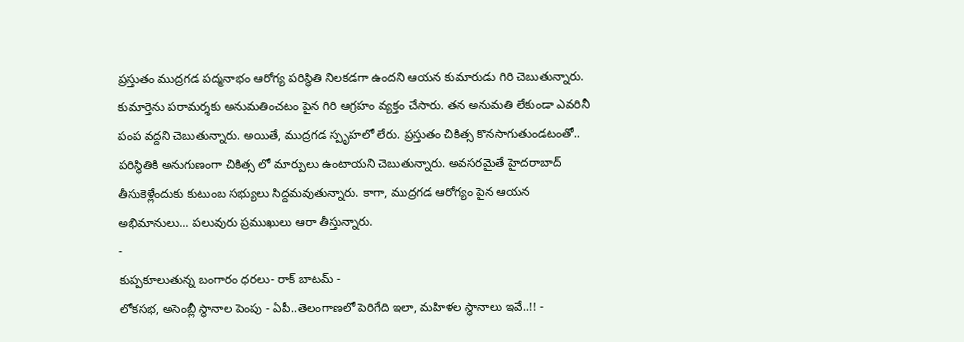ప్రస్తుతం ముద్రగడ పద్మనాభం ఆరోగ్య పరిస్థితి నిలకడగా ఉందని ఆయన కుమారుడు గిరి చెబుతున్నారు. కుమార్తెను పరామర్శకు అనుమతించటం పైన గిరి ఆగ్రహం వ్యక్తం చేసారు. తన అనుమతి లేకుండా ఎవరినీ పంప వద్దని చెబుతున్నారు. అయితే, ముద్రగడ స్పృహలో లేరు. ప్రస్తుతం చికిత్స కొనసాగుతుండటంతో.. పరిస్థితికి అనుగుణంగా చికిత్స లో మార్పులు ఉంటాయని చెబుతున్నారు. అవసరమైతే హైదరాబాద్ తీసుకెళ్లేందుకు కుటుంబ సభ్యులు సిద్దమవుతున్నారు. కాగా, ముద్రగడ ఆరోగ్యం పైన ఆయన అభిమానులు... పలువురు ప్రముఖులు ఆరా తీస్తున్నారు.
-
కుప్పకూలుతున్న బంగారం ధరలు- రాక్ బాటమ్ -
లోకసభ, అసెంబ్లీ స్థానాల పెంపు - ఏపీ..తెలంగాణలో పెరిగేది ఇలా, మహిళల స్థానాలు ఇవే..!! -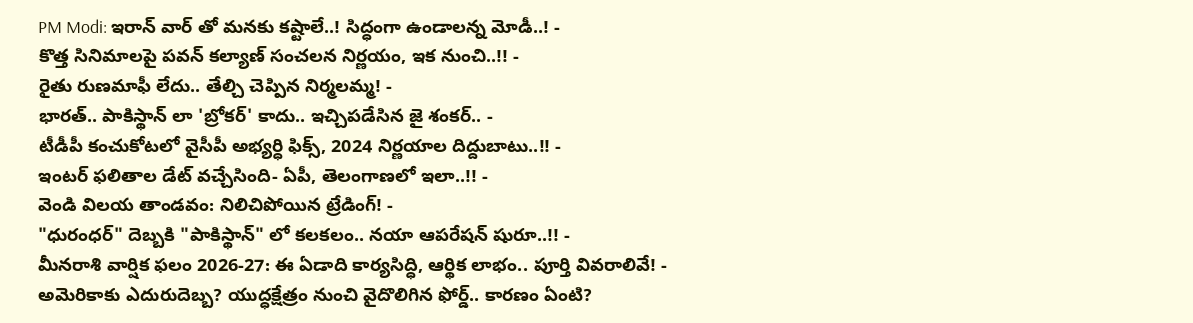PM Modi: ఇరాన్ వార్ తో మనకు కష్టాలే..! సిద్ధంగా ఉండాలన్న మోడీ..! -
కొత్త సినిమాలపై పవన్ కల్యాణ్ సంచలన నిర్ణయం, ఇక నుంచి..!! -
రైతు రుణమాఫీ లేదు.. తేల్చి చెప్పిన నిర్మలమ్మ! -
భారత్.. పాకిస్థాన్ లా 'బ్రోకర్' కాదు.. ఇచ్చిపడేసిన జై శంకర్.. -
టీడీపీ కంచుకోటలో వైసీపీ అభ్యర్ధి ఫిక్స్, 2024 నిర్ణయాల దిద్దుబాటు..!! -
ఇంటర్ ఫలితాల డేట్ వచ్చేసింది- ఏపీ, తెలంగాణలో ఇలా..!! -
వెండి విలయ తాండవం: నిలిచిపోయిన ట్రేడింగ్! -
"ధురంధర్" దెబ్బకి "పాకిస్థాన్" లో కలకలం.. నయా ఆపరేషన్ షురూ..!! -
మీనరాశి వార్షిక ఫలం 2026-27: ఈ ఏడాది కార్యసిద్ధి, ఆర్థిక లాభం.. పూర్తి వివరాలివే! -
అమెరికాకు ఎదురుదెబ్బ? యుద్ధక్షేత్రం నుంచి వైదొలిగిన ఫోర్డ్.. కారణం ఏంటి?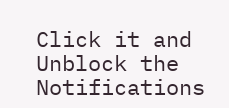Click it and Unblock the Notifications